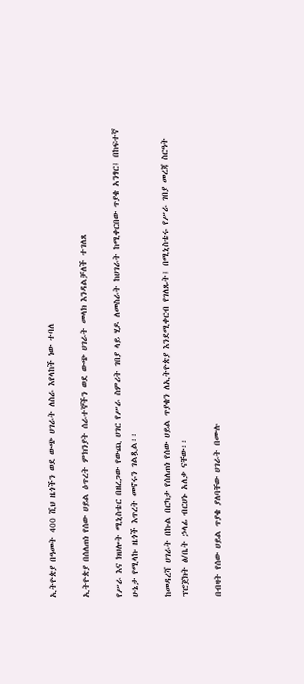ኢትዮጵያ በዓመት 400 ሺህ ዜጎችን ወደ ውጭ ሀገራት ለስራ እየላከች ነው ተባለ

ኢትዮጵያ በሰለጠነ የሰው ሀይል ዕጥረት ምክንያት ሰራተኞችን ወደ ውጭ ሀገራት መላክ እንዳልቻለች ተገለጸ

የሥራ እና ክህሎት ሚኒስቴር በዘረጋው የውጪ ሀገር የሥራ ስምሪት ገበያ ላይ ሂዶ ለመስራት ከሀገራት ከሚቀርበው ጥያቄ አንፃር፤ በከፍተኛ ሁኔታ የሚላኩ ዜጎች እጥረት መኖሩን ገልጿል፡፡

ከመዳረሻ ሀገራት በኩል በርካታ የሰለጠነ የሰው ሀይል ጥያቄን ለኢትዮጵያ እንደሚቀርብ የገለጹት፤ በሚኒስቴሩ የሥራ ገበያ መረጃ ስርዓት ፕሮጀክት ፅ/ቤት ኃላፊ ብርሀኑ አለቃ ናቸው፡፡

በብዛት የሰው ሀይል ጥያቄ ያለባቸው ሀገራት በሙሉ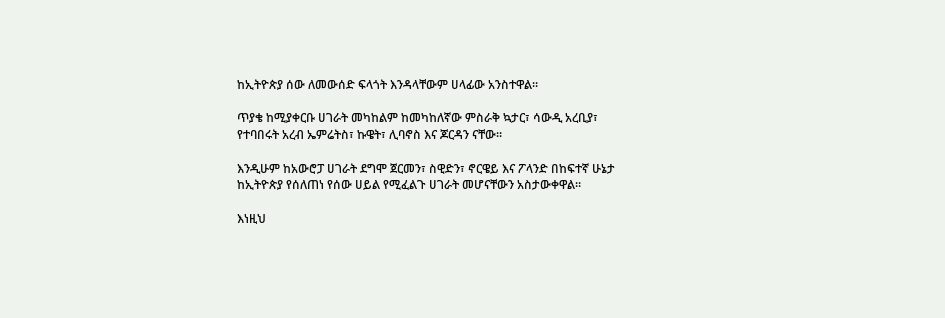ከኢትዮጵያ ሰው ለመውሰድ ፍላጎት እንዳላቸውም ሀላፊው አንስተዋል።

ጥያቄ ከሚያቀርቡ ሀገራት መካከልም ከመካከለኛው ምስራቅ ኳታር፣ ሳውዲ አረቢያ፣ የተባበሩት አረብ ኤምሬትስ፣ ኩዌት፣ ሊባኖስ እና ጆርዳን ናቸው።

እንዲሁም ከአውሮፓ ሀገራት ደግሞ ጀርመን፣ ስዊድን፣ ኖርዌይ እና ፖላንድ በከፍተኛ ሁኔታ ከኢትዮጵያ የሰለጠነ የሰው ሀይል የሚፈልጉ ሀገራት መሆናቸውን አስታውቀዋል።

እነዚህ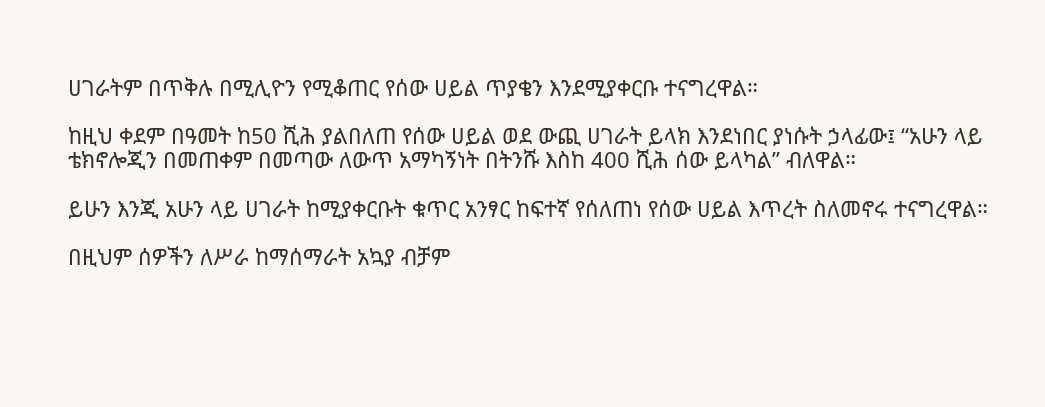ሀገራትም በጥቅሉ በሚሊዮን የሚቆጠር የሰው ሀይል ጥያቄን እንደሚያቀርቡ ተናግረዋል።

ከዚህ ቀደም በዓመት ከ50 ሺሕ ያልበለጠ የሰው ሀይል ወደ ውጪ ሀገራት ይላክ እንደነበር ያነሱት ኃላፊው፤ “አሁን ላይ ቴክኖሎጂን በመጠቀም በመጣው ለውጥ አማካኝነት በትንሹ እስከ 400 ሺሕ ሰው ይላካል” ብለዋል።

ይሁን እንጂ አሁን ላይ ሀገራት ከሚያቀርቡት ቁጥር አንፃር ከፍተኛ የሰለጠነ የሰው ሀይል እጥረት ስለመኖሩ ተናግረዋል።

በዚህም ሰዎችን ለሥራ ከማሰማራት አኳያ ብቻም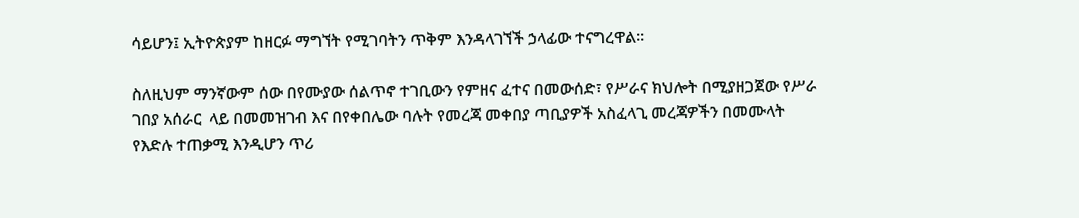ሳይሆን፤ ኢትዮጵያም ከዘርፉ ማግኘት የሚገባትን ጥቅም እንዳላገኘች ኃላፊው ተናግረዋል፡፡

ስለዚህም ማንኛውም ሰው በየሙያው ሰልጥኖ ተገቢውን የምዘና ፈተና በመውሰድ፣ የሥራና ክህሎት በሚያዘጋጀው የሥራ ገበያ አሰራር  ላይ በመመዝገብ እና በየቀበሌው ባሉት የመረጃ መቀበያ ጣቢያዎች አስፈላጊ መረጃዎችን በመሙላት የእድሉ ተጠቃሚ እንዲሆን ጥሪ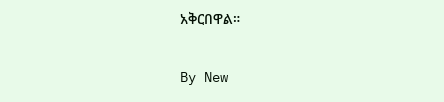አቅርበዋል።

By New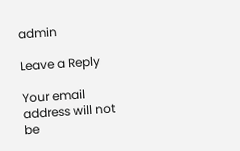admin

Leave a Reply

Your email address will not be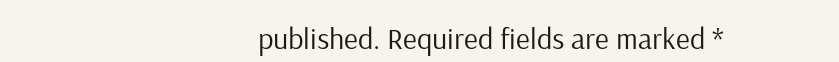published. Required fields are marked *